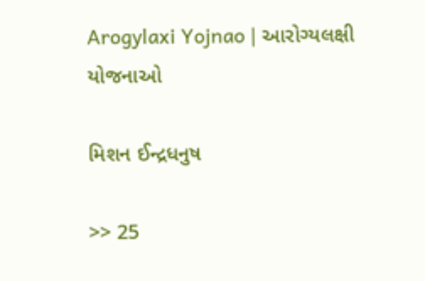Arogylaxi Yojnao | આરોગ્યલક્ષી યોજનાઓ

મિશન ઈન્દ્રધનુષ

>> 25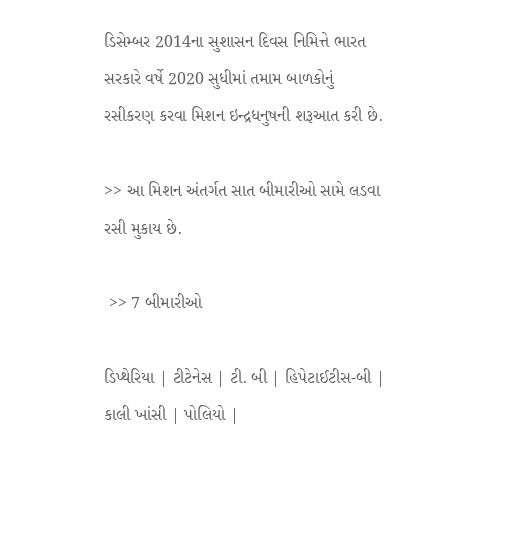ડિસેમ્બર 2014ના સુશાસન દિવસ નિમિત્તે ભારત સરકારે વર્ષે 2020 સુધીમાં તમામ બાળકોનું રસીકરણ કરવા મિશન ઇન્દ્રધનુષની શરૂઆત કરી છે.

>> આ મિશન અંતર્ગત સાત બીમારીઓ સામે લડવા રસી મુકાય છે.

 >> 7 બીમારીઓ

ડિપ્થેરિયા | ટીટેનેસ | ટી. બી | હિપેટાઈટીસ-બી | કાલી ખાંસી | પોલિયો |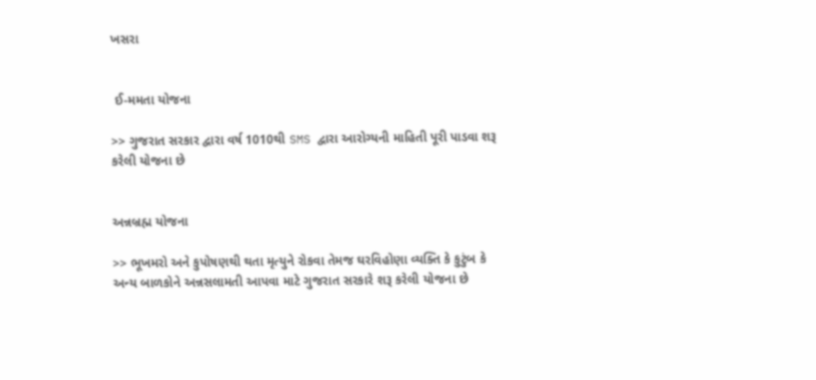ખસરા


 ઈ-મમતા યોજના

>> ગુજરાત સરકાર દ્વારા વર્ષ 1010થી SMS દ્વારા આરોગ્યની માહિતી પૂરી પાડવા શરૂ કરેલી યોજના છે


અન્નબ્રહ્મ યોજના

>> ભૂખમરો અને કુપોષણથી થતા મૃત્યુને રોકવા તેમજ ઘરવિહોણા વ્યક્તિ કે કુટુંબ કે અન્ય બાળકોને અન્નસલામતી આપવા માટે ગુજરાત સરકારે શરૂ કરેલી યોજના છે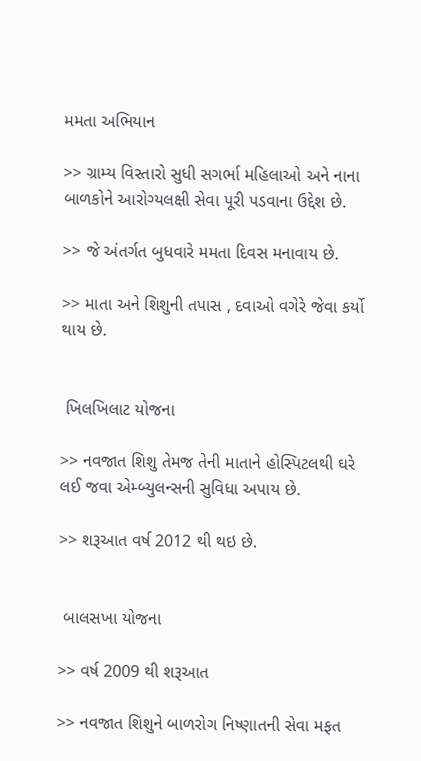મમતા અભિયાન

>> ગ્રામ્ય વિસ્તારો સુધી સગર્ભા મહિલાઓ અને નાના બાળકોને આરોગ્યલક્ષી સેવા પૂરી પડવાના ઉદ્દેશ છે.

>> જે અંતર્ગત બુધવારે મમતા દિવસ મનાવાય છે.

>> માતા અને શિશુની તપાસ , દવાઓ વગેરે જેવા કર્યો થાય છે.


 ખિલખિલાટ યોજના

>> નવજાત શિશુ તેમજ તેની માતાને હોસ્પિટલથી ઘરે લઈ જવા એમ્બ્યુલન્સની સુવિધા અપાય છે.

>> શરૂઆત વર્ષ 2012 થી થઇ છે.


 બાલસખા યોજના

>> વર્ષ 2009 થી શરૂઆત

>> નવજાત શિશુને બાળરોગ નિષ્ણાતની સેવા મફત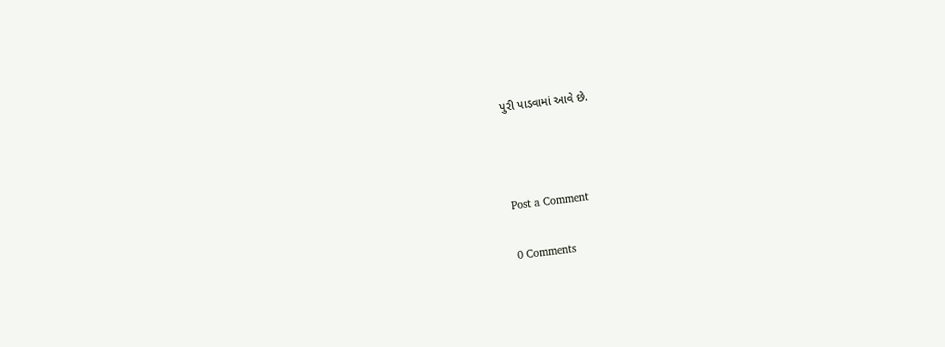પુરી પાડવામાં આવે છે.



Post a Comment

0 Comments